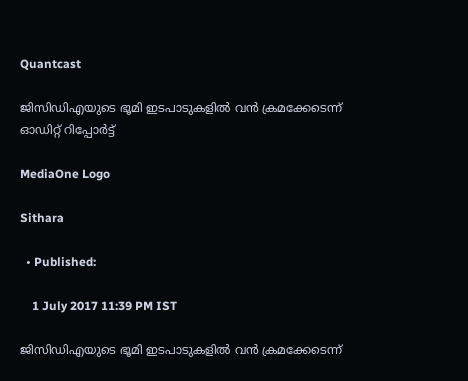Quantcast

ജിസിഡിഎയുടെ ഭൂമി ഇടപാടുകളില്‍ വന്‍ ക്രമക്കേടെന്ന് ഓഡിറ്റ് റിപ്പോര്‍ട്ട്

MediaOne Logo

Sithara

  • Published:

    1 July 2017 11:39 PM IST

ജിസിഡിഎയുടെ ഭൂമി ഇടപാടുകളില്‍ വന്‍ ക്രമക്കേടെന്ന്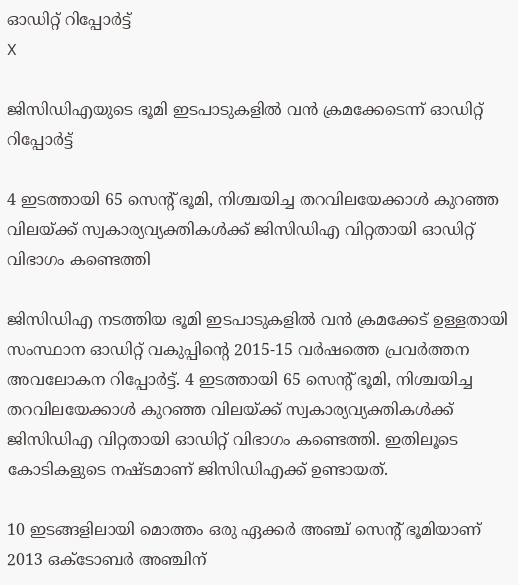ഓഡിറ്റ് റിപ്പോര്‍ട്ട്
X

ജിസിഡിഎയുടെ ഭൂമി ഇടപാടുകളില്‍ വന്‍ ക്രമക്കേടെന്ന് ഓഡിറ്റ് റിപ്പോര്‍ട്ട്

4 ഇടത്തായി 65 സെന്‍റ് ഭൂമി, നിശ്ചയിച്ച തറവിലയേക്കാള്‍ കുറഞ്ഞ വിലയ്ക്ക് സ്വകാര്യവ്യക്തികള്‍ക്ക് ജിസിഡിഎ വിറ്റതായി ഓഡിറ്റ് വിഭാഗം കണ്ടെത്തി

ജിസിഡിഎ നടത്തിയ ഭൂമി ഇടപാടുകളില്‍ വന്‍ ക്രമക്കേട് ഉള്ളതായി സംസ്ഥാന ഓഡിറ്റ് വകുപ്പിന്‍റെ 2015-15 വര്‍ഷത്തെ പ്രവര്‍ത്തന അവലോകന റിപ്പോര്‍ട്ട്. 4 ഇടത്തായി 65 സെന്‍റ് ഭൂമി, നിശ്ചയിച്ച തറവിലയേക്കാള്‍ കുറഞ്ഞ വിലയ്ക്ക് സ്വകാര്യവ്യക്തികള്‍ക്ക് ജിസിഡിഎ വിറ്റതായി ഓഡിറ്റ് വിഭാഗം കണ്ടെത്തി. ഇതിലൂടെ കോടികളുടെ നഷ്ടമാണ് ജിസിഡിഎക്ക് ഉണ്ടായത്.

10 ഇടങ്ങളിലായി മൊത്തം ഒരു ഏക്കര്‍ അഞ്ച് സെന്‍റ് ഭൂമിയാണ് 2013 ഒക്ടോബര്‍ അഞ്ചിന്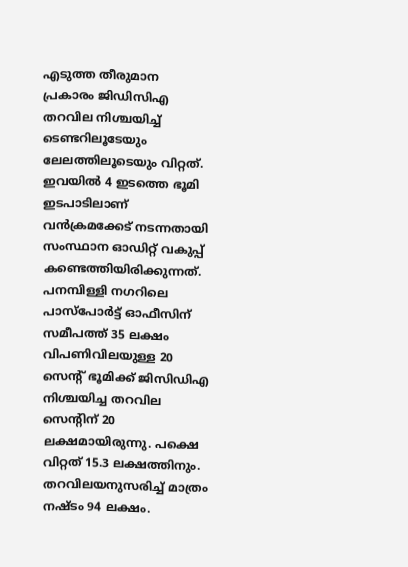എടുത്ത തീരുമാന പ്രകാരം ജിഡിസിഎ തറവില നിശ്ചയിച്ച് ടെണ്ടറിലൂടേയും ലേലത്തിലൂടെയും വിറ്റത്. ഇവയില്‍ 4 ഇടത്തെ ഭൂമി ഇടപാടിലാണ് വന്‍ക്രമക്കേട് നടന്നതായി സംസ്ഥാന ഓഡിറ്റ് വകുപ്പ് കണ്ടെത്തിയിരിക്കുന്നത്. പനമ്പിള്ളി നഗറിലെ പാസ്പോര്‍ട്ട് ഓഫീസിന് സമീപത്ത് 35 ലക്ഷം വിപണിവിലയുള്ള 20 സെന്‍റ് ഭൂമിക്ക് ജിസിഡിഎ നിശ്ചയിച്ച തറവില സെന്‍റിന് 20 ലക്ഷമായിരുന്നു. പക്ഷെ വിറ്റത് 15.3 ലക്ഷത്തിനും. തറവിലയനുസരിച്ച് മാത്രം നഷ്ടം 94 ലക്ഷം.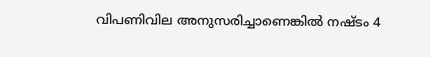വിപണിവില അനുസരിച്ചാണെങ്കില്‍ നഷ്ടം 4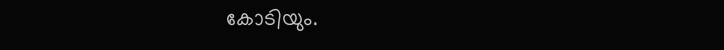കോടിയും.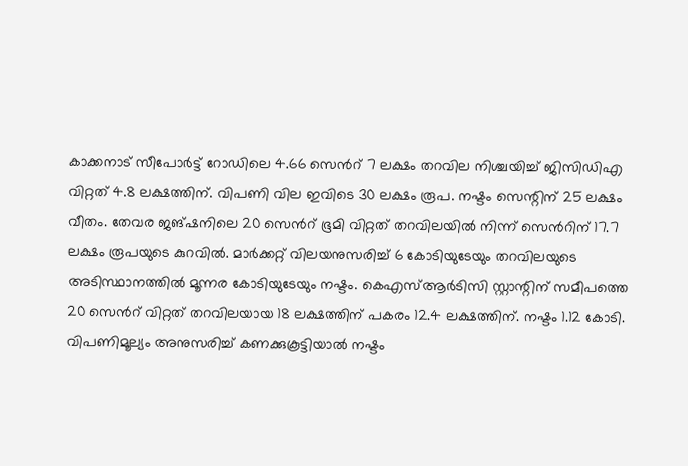കാക്കനാട് സീപോര്‍ട്ട് റോഡിലെ 4.66 സെന്‍റ് 7 ലക്ഷം തറവില നിശ്ചയിച്ച് ജിസിഡിഎ വിറ്റത് 4.8 ലക്ഷത്തിന്. വിപണി വില ഇവിടെ 30 ലക്ഷം രൂപ. നഷ്ടം സെന്റിന് 25 ലക്ഷം വീതം. തേവര ജങ്ഷനിലെ 20 സെന്‍റ് ഭൂമി വിറ്റത് തറവിലയില്‍ നിന്ന് സെന്‍റിന് 17.7 ലക്ഷം രൂപയുടെ കുറവില്‍. മാര്‍ക്കറ്റ് വിലയനുസരിച്ച് 6 കോടിയുടേയും തറവിലയുടെ അടിസ്ഥാനത്തില്‍ മൂന്നര കോടിയുടേയും നഷ്ടം. കെഎസ്ആര്‍ടിസി സ്റ്റാന്റിന് സമീപത്തെ 20 സെന്‍റ് വിറ്റത് തറവിലയായ 18 ലക്ഷത്തിന് പകരം 12.4 ലക്ഷത്തിന്. നഷ്ടം 1.12 കോടി. വിപണിമൂല്യം അനുസരിച്ച് കണക്കുകൂട്ടിയാല്‍ നഷ്ടം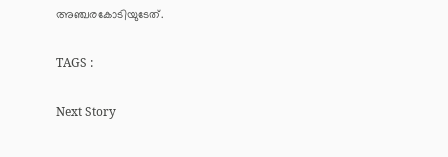അഞ്ചരകോടിയുടേത്.

TAGS :

Next Story